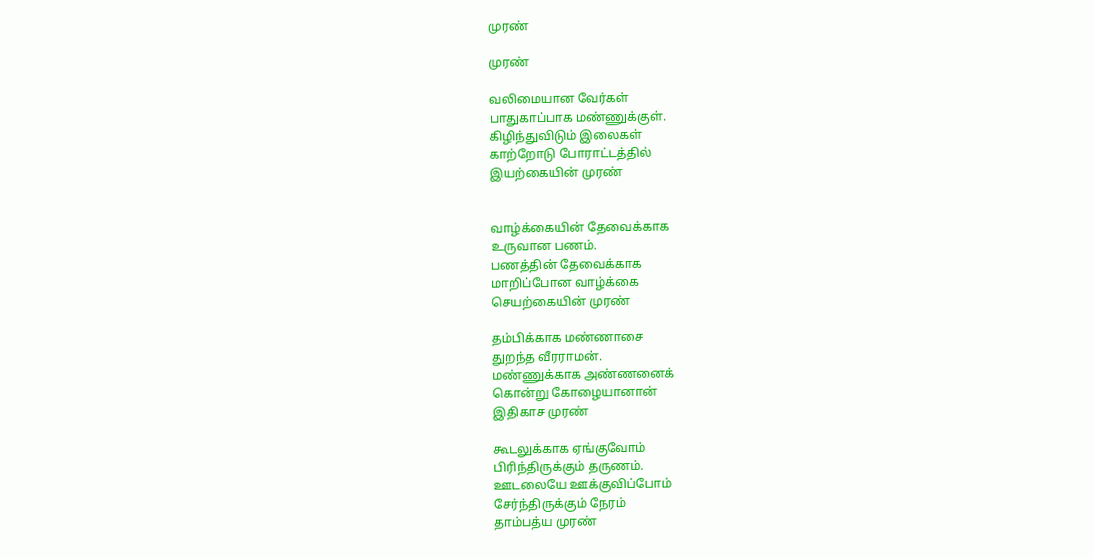முரண்

முரண்

வலிமையான வேர்கள்
பாதுகாப்பாக மண்ணுக்குள்.
கிழிந்துவிடும் இலைகள்
காற்றோடு போராட்டத்தில்
இயற்கையின் முரண்


வாழ்க்கையின் தேவைக்காக
உருவான பணம்.
பணத்தின் தேவைக்காக
மாறிப்போன வாழ்க்கை
செயற்கையின் முரண்

தம்பிக்காக மண்ணாசை
துறந்த வீரராமன்.
மண்ணுக்காக அண்ணனைக்
கொன்று கோழையானான்
இதிகாச முரண்

கூடலுக்காக ஏங்குவோம்
பிரிந்திருக்கும் தருணம்.
ஊடலையே ஊக்குவிப்போம்
சேர்ந்திருக்கும் நேரம்
தாம்பத்ய முரண்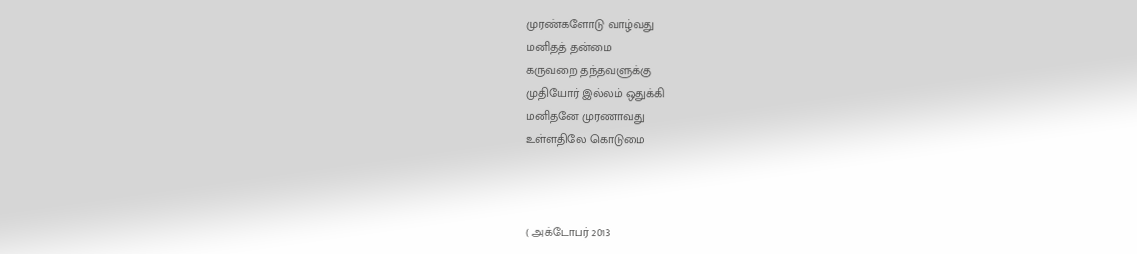முரண்களோடு வாழ்வது
மனிதத் தன்மை
கருவறை தந்தவளுக்கு
முதியோர் இல்லம் ஒதுக்கி
மனிதனே முரணாவது
உள்ளதிலே கொடுமை



( அக்டோபர் 2013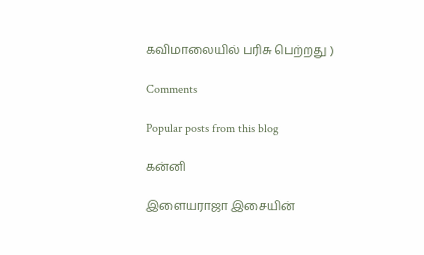கவிமாலையில் பரிசு பெற்றது )

Comments

Popular posts from this blog

கன்னி

இளையராஜா இசையின்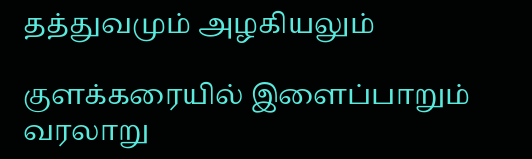தத்துவமும் அழகியலும்

குளக்கரையில் இளைப்பாறும் வரலாறு